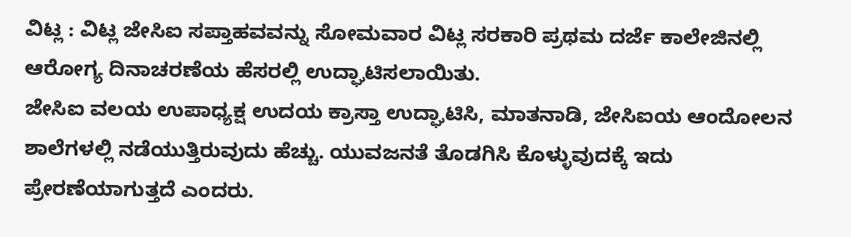ವಿಟ್ಲ : ವಿಟ್ಲ ಜೇಸಿಐ ಸಪ್ತಾಹವವನ್ನು ಸೋಮವಾರ ವಿಟ್ಲ ಸರಕಾರಿ ಪ್ರಥಮ ದರ್ಜೆ ಕಾಲೇಜಿನಲ್ಲಿ ಆರೋಗ್ಯ ದಿನಾಚರಣೆಯ ಹೆಸರಲ್ಲಿ ಉದ್ಘಾಟಿಸಲಾಯಿತು.
ಜೇಸಿಐ ವಲಯ ಉಪಾಧ್ಯಕ್ಷ ಉದಯ ಕ್ರಾಸ್ತಾ ಉದ್ಘಾಟಿಸಿ, ಮಾತನಾಡಿ, ಜೇಸಿಐಯ ಆಂದೋಲನ ಶಾಲೆಗಳಲ್ಲಿ ನಡೆಯುತ್ತಿರುವುದು ಹೆಚ್ಚು. ಯುವಜನತೆ ತೊಡಗಿಸಿ ಕೊಳ್ಳುವುದಕ್ಕೆ ಇದು ಪ್ರೇರಣೆಯಾಗುತ್ತದೆ ಎಂದರು.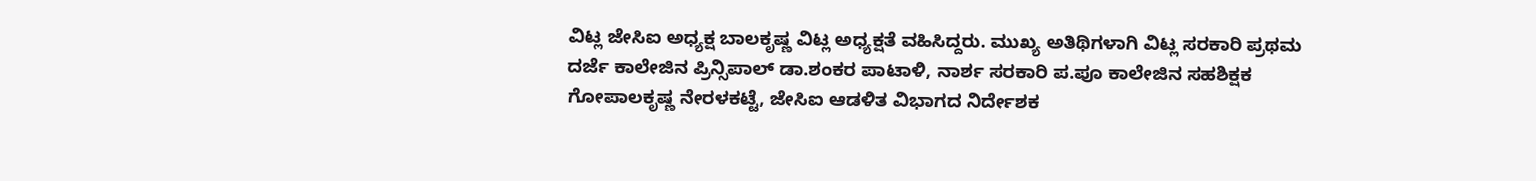ವಿಟ್ಲ ಜೇಸಿಐ ಅಧ್ಯಕ್ಷ ಬಾಲಕೃಷ್ಣ ವಿಟ್ಲ ಅಧ್ಯಕ್ಷತೆ ವಹಿಸಿದ್ದರು. ಮುಖ್ಯ ಅತಿಥಿಗಳಾಗಿ ವಿಟ್ಲ ಸರಕಾರಿ ಪ್ರಥಮ ದರ್ಜೆ ಕಾಲೇಜಿನ ಪ್ರಿನ್ಸಿಪಾಲ್ ಡಾ.ಶಂಕರ ಪಾಟಾಳಿ, ನಾರ್ಶ ಸರಕಾರಿ ಪ.ಪೂ ಕಾಲೇಜಿನ ಸಹಶಿಕ್ಷಕ ಗೋಪಾಲಕೃಷ್ಣ ನೇರಳಕಟ್ಟೆ, ಜೇಸಿಐ ಆಡಳಿತ ವಿಭಾಗದ ನಿರ್ದೇಶಕ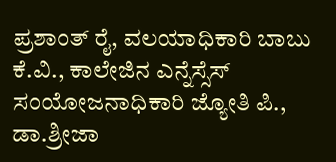ಪ್ರಶಾಂತ್ ರೈ, ವಲಯಾಧಿಕಾರಿ ಬಾಬು ಕೆ.ವಿ., ಕಾಲೇಜಿನ ಎನ್ನೆಸ್ಸೆಸ್ ಸಂಯೋಜನಾಧಿಕಾರಿ ಜ್ಯೋತಿ ಪಿ., ಡಾ.ಶ್ರೀಜಾ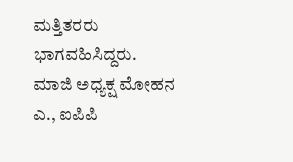ಮತ್ತಿತರರು ಭಾಗವಹಿಸಿದ್ದರು.
ಮಾಜಿ ಅಧ್ಯಕ್ಷ ಮೋಹನ ಎ., ಐಪಿಪಿ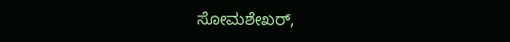ಸೋಮಶೇಖರ್,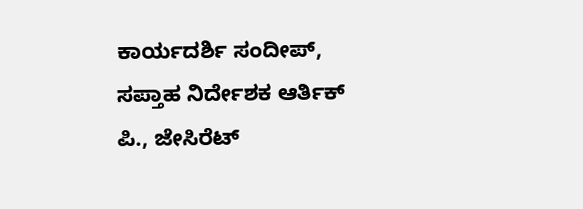ಕಾರ್ಯದರ್ಶಿ ಸಂದೀಪ್, ಸಪ್ತಾಹ ನಿರ್ದೇಶಕ ಆರ್ತಿಕ್ ಪಿ., ಜೇಸಿರೆಟ್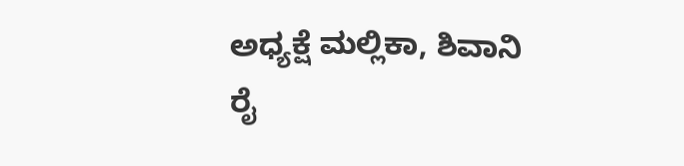ಅಧ್ಯಕ್ಷೆ ಮಲ್ಲಿಕಾ, ಶಿವಾನಿ ರೈ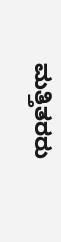ಮತ್ತಿತರರು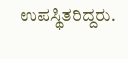ಉಪಸ್ಥಿತರಿದ್ದರು.